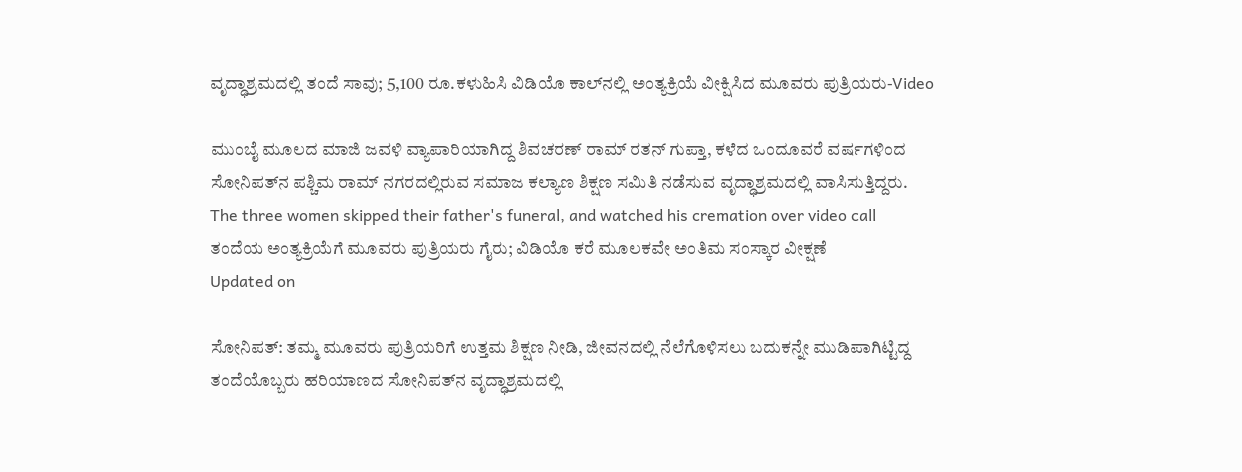ವೃದ್ಧಾಶ್ರಮದಲ್ಲಿ ತಂದೆ ಸಾವು; 5,100 ರೂ.ಕಳುಹಿಸಿ ವಿಡಿಯೊ ಕಾಲ್‌ನಲ್ಲಿ ಅಂತ್ಯಕ್ರಿಯೆ ವೀಕ್ಷಿಸಿದ ಮೂವರು ಪುತ್ರಿಯರು-Video

ಮುಂಬೈ ಮೂಲದ ಮಾಜಿ ಜವಳಿ ವ್ಯಾಪಾರಿಯಾಗಿದ್ದ ಶಿವಚರಣ್ ರಾಮ್ ರತನ್ ಗುಪ್ತಾ, ಕಳೆದ ಒಂದೂವರೆ ವರ್ಷಗಳಿಂದ ಸೋನಿಪತ್‌ನ ಪಶ್ಚಿಮ ರಾಮ್ ನಗರದಲ್ಲಿರುವ ಸಮಾಜ ಕಲ್ಯಾಣ ಶಿಕ್ಷಣ ಸಮಿತಿ ನಡೆಸುವ ವೃದ್ಧಾಶ್ರಮದಲ್ಲಿ ವಾಸಿಸುತ್ತಿದ್ದರು.
The three women skipped their father's funeral, and watched his cremation over video call
ತಂದೆಯ ಅಂತ್ಯಕ್ರಿಯೆಗೆ ಮೂವರು ಪುತ್ರಿಯರು ಗೈರು; ವಿಡಿಯೊ ಕರೆ ಮೂಲಕವೇ ಅಂತಿಮ ಸಂಸ್ಕಾರ ವೀಕ್ಷಣೆ
Updated on

ಸೋನಿಪತ್: ತಮ್ಮ ಮೂವರು ಪುತ್ರಿಯರಿಗೆ ಉತ್ತಮ ಶಿಕ್ಷಣ ನೀಡಿ, ಜೀವನದಲ್ಲಿ ನೆಲೆಗೊಳಿಸಲು ಬದುಕನ್ನೇ ಮುಡಿಪಾಗಿಟ್ಟಿದ್ದ ತಂದೆಯೊಬ್ಬರು ಹರಿಯಾಣದ ಸೋನಿಪತ್‌ನ ವೃದ್ಧಾಶ್ರಮದಲ್ಲಿ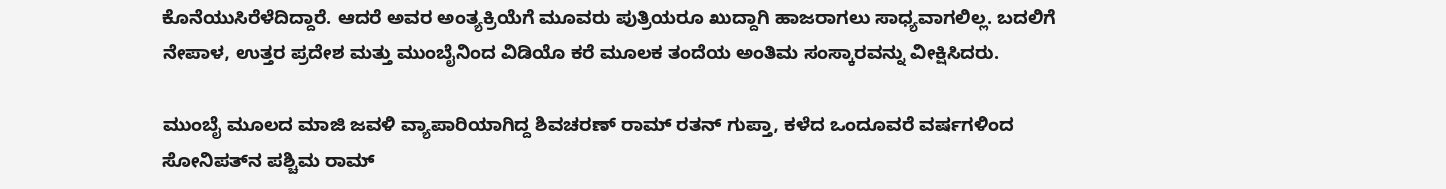ಕೊನೆಯುಸಿರೆಳೆದಿದ್ದಾರೆ. ಆದರೆ ಅವರ ಅಂತ್ಯಕ್ರಿಯೆಗೆ ಮೂವರು ಪುತ್ರಿಯರೂ ಖುದ್ದಾಗಿ ಹಾಜರಾಗಲು ಸಾಧ್ಯವಾಗಲಿಲ್ಲ. ಬದಲಿಗೆ ನೇಪಾಳ, ಉತ್ತರ ಪ್ರದೇಶ ಮತ್ತು ಮುಂಬೈನಿಂದ ವಿಡಿಯೊ ಕರೆ ಮೂಲಕ ತಂದೆಯ ಅಂತಿಮ ಸಂಸ್ಕಾರವನ್ನು ವೀಕ್ಷಿಸಿದರು.

ಮುಂಬೈ ಮೂಲದ ಮಾಜಿ ಜವಳಿ ವ್ಯಾಪಾರಿಯಾಗಿದ್ದ ಶಿವಚರಣ್ ರಾಮ್ ರತನ್ ಗುಪ್ತಾ, ಕಳೆದ ಒಂದೂವರೆ ವರ್ಷಗಳಿಂದ ಸೋನಿಪತ್‌ನ ಪಶ್ಚಿಮ ರಾಮ್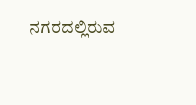ನಗರದಲ್ಲಿರುವ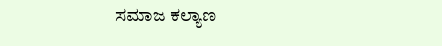ಸಮಾಜ ಕಲ್ಯಾಣ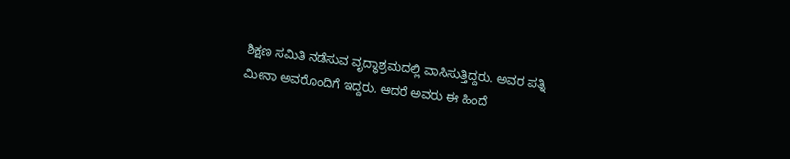ಶಿಕ್ಷಣ ಸಮಿತಿ ನಡೆಸುವ ವೃದ್ಧಾಶ್ರಮದಲ್ಲಿ ವಾಸಿಸುತ್ತಿದ್ದರು. ಅವರ ಪತ್ನಿ ಮೀನಾ ಅವರೊಂದಿಗೆ ಇದ್ದರು. ಆದರೆ ಅವರು ಈ ಹಿಂದೆ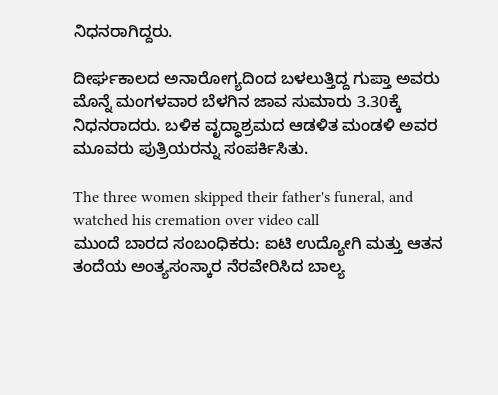ನಿಧನರಾಗಿದ್ದರು.

ದೀರ್ಘಕಾಲದ ಅನಾರೋಗ್ಯದಿಂದ ಬಳಲುತ್ತಿದ್ದ ಗುಪ್ತಾ ಅವರು ಮೊನ್ನೆ ಮಂಗಳವಾರ ಬೆಳಗಿನ ಜಾವ ಸುಮಾರು 3.30ಕ್ಕೆ ನಿಧನರಾದರು. ಬಳಿಕ ವೃದ್ಧಾಶ್ರಮದ ಆಡಳಿತ ಮಂಡಳಿ ಅವರ ಮೂವರು ಪುತ್ರಿಯರನ್ನು ಸಂಪರ್ಕಿಸಿತು.

The three women skipped their father's funeral, and watched his cremation over video call
ಮುಂದೆ ಬಾರದ ಸಂಬಂಧಿಕರು: ಐಟಿ ಉದ್ಯೋಗಿ ಮತ್ತು ಆತನ ತಂದೆಯ ಅಂತ್ಯಸಂಸ್ಕಾರ ನೆರವೇರಿಸಿದ ಬಾಲ್ಯ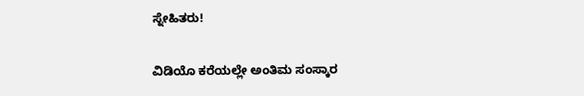ಸ್ನೇಹಿತರು!

ವಿಡಿಯೊ ಕರೆಯಲ್ಲೇ ಅಂತಿಮ ಸಂಸ್ಕಾರ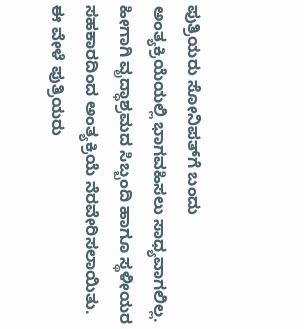ಪುತ್ರಿಯರು ಸೋನಿಪತ್‌ಗೆ ಬಂದು ಅಂತ್ಯಕ್ರಿಯೆಯಲ್ಲಿ ಭಾಗವಹಿಸಲು ಸಾಧ್ಯವಾಗಲಿಲ್ಲ. ಹೀಗಾಗಿ ವೃದ್ಧಾಶ್ರಮದ ಸಿಬ್ಬಂದಿ ಹಾಗೂ ಸ್ಥಳೀಯರ ಸಹಕಾರದಿಂದ ಅಂತ್ಯಕ್ರಿಯೆ ನೆರವೇರಿಸಲಾಯಿತು. ಈ ವೇಳೆ ಪುತ್ರಿಯರು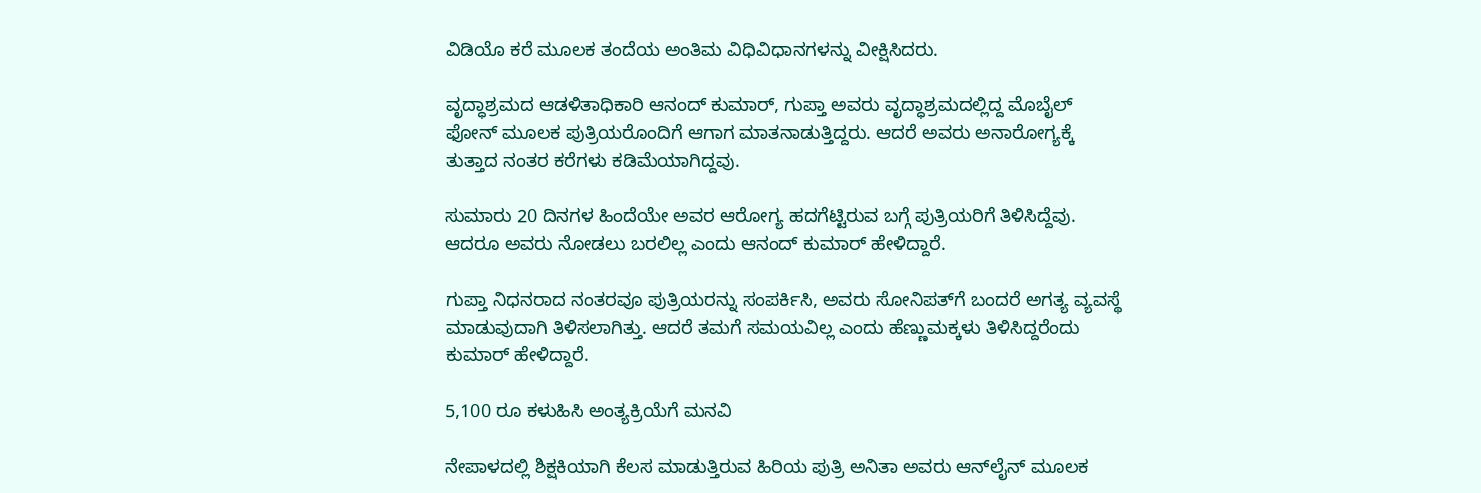ವಿಡಿಯೊ ಕರೆ ಮೂಲಕ ತಂದೆಯ ಅಂತಿಮ ವಿಧಿವಿಧಾನಗಳನ್ನು ವೀಕ್ಷಿಸಿದರು.

ವೃದ್ಧಾಶ್ರಮದ ಆಡಳಿತಾಧಿಕಾರಿ ಆನಂದ್ ಕುಮಾರ್, ಗುಪ್ತಾ ಅವರು ವೃದ್ಧಾಶ್ರಮದಲ್ಲಿದ್ದ ಮೊಬೈಲ್‌ ಫೋನ್ ಮೂಲಕ ಪುತ್ರಿಯರೊಂದಿಗೆ ಆಗಾಗ ಮಾತನಾಡುತ್ತಿದ್ದರು. ಆದರೆ ಅವರು ಅನಾರೋಗ್ಯಕ್ಕೆ ತುತ್ತಾದ ನಂತರ ಕರೆಗಳು ಕಡಿಮೆಯಾಗಿದ್ದವು.

ಸುಮಾರು 20 ದಿನಗಳ ಹಿಂದೆಯೇ ಅವರ ಆರೋಗ್ಯ ಹದಗೆಟ್ಟಿರುವ ಬಗ್ಗೆ ಪುತ್ರಿಯರಿಗೆ ತಿಳಿಸಿದ್ದೆವು. ಆದರೂ ಅವರು ನೋಡಲು ಬರಲಿಲ್ಲ ಎಂದು ಆನಂದ್ ಕುಮಾರ್ ಹೇಳಿದ್ದಾರೆ.

ಗುಪ್ತಾ ನಿಧನರಾದ ನಂತರವೂ ಪುತ್ರಿಯರನ್ನು ಸಂಪರ್ಕಿಸಿ, ಅವರು ಸೋನಿಪತ್‌ಗೆ ಬಂದರೆ ಅಗತ್ಯ ವ್ಯವಸ್ಥೆ ಮಾಡುವುದಾಗಿ ತಿಳಿಸಲಾಗಿತ್ತು. ಆದರೆ ತಮಗೆ ಸಮಯವಿಲ್ಲ ಎಂದು ಹೆಣ್ಣುಮಕ್ಕಳು ತಿಳಿಸಿದ್ದರೆಂದು ಕುಮಾರ್ ಹೇಳಿದ್ದಾರೆ.

5,100 ರೂ ಕಳುಹಿಸಿ ಅಂತ್ಯಕ್ರಿಯೆಗೆ ಮನವಿ

ನೇಪಾಳದಲ್ಲಿ ಶಿಕ್ಷಕಿಯಾಗಿ ಕೆಲಸ ಮಾಡುತ್ತಿರುವ ಹಿರಿಯ ಪುತ್ರಿ ಅನಿತಾ ಅವರು ಆನ್‌ಲೈನ್ ಮೂಲಕ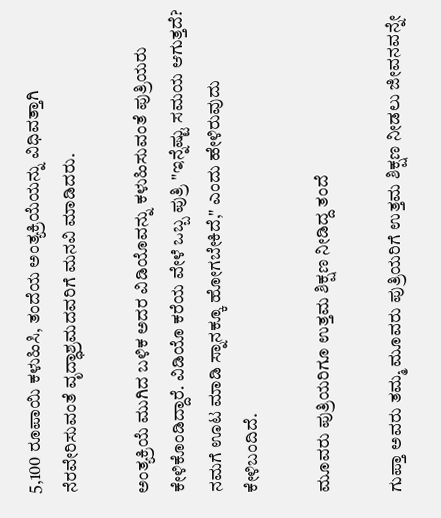5,100 ರೂಪಾಯಿ ಕಳುಹಿಸಿ, ತಂದೆಯ ಅಂತ್ಯಕ್ರಿಯೆಯನ್ನು ವಿಧಿವತ್ತಾಗಿ ನೆರವೇರಿಸುವಂತೆ ವೃದ್ಧಾಶ್ರಮದವರಿಗೆ ಮನವಿ ಮಾಡಿದರು.

ಅಂತ್ಯಕ್ರಿಯೆ ಮುಗಿದ ಬಳಿಕ ಅದರ ವಿಡಿಯೊವನ್ನು ಕಳುಹಿಸುವಂತೆ ಪುತ್ರಿಯರು ಕೇಳಿಕೊಂಡಿದ್ದಾರೆ. ವಿಡಿಯೊ ಕರೆಯ ವೇಳೆ ಒಬ್ಬ ಪುತ್ರಿ "ಇನ್ನೆಷ್ಟು ಸಮಯ ಆಗುತ್ತದೆ? ನಮಗೆ ಊಟ ಮಾಡಿ ಸ್ನಾನಕ್ಕೂ ಹೋಗಬೇಕಿದೆ," ಎಂದು ಹೇಳಿರುವುದು ಕೇಳಿಬಂದಿದೆ.

ಮೂವರು ಪುತ್ರಿಯರಿಗೂ ಉತ್ತಮ ಶಿಕ್ಷಣ ನೀಡಿದ್ದ ತಂದೆ

ಗುಪ್ತಾ ಅವರು ತಮ್ಮ ಮೂವರು ಪುತ್ರಿಯರಿಗೆ ಉತ್ತಮ ಶಿಕ್ಷಣ ನೀಡಲು ಜೀವನವನ್ನೇ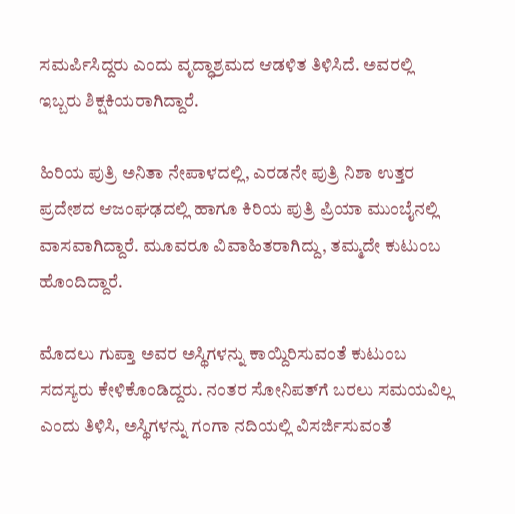ಸಮರ್ಪಿಸಿದ್ದರು ಎಂದು ವೃದ್ಧಾಶ್ರಮದ ಆಡಳಿತ ತಿಳಿಸಿದೆ. ಅವರಲ್ಲಿ ಇಬ್ಬರು ಶಿಕ್ಷಕಿಯರಾಗಿದ್ದಾರೆ.

ಹಿರಿಯ ಪುತ್ರಿ ಅನಿತಾ ನೇಪಾಳದಲ್ಲಿ, ಎರಡನೇ ಪುತ್ರಿ ನಿಶಾ ಉತ್ತರ ಪ್ರದೇಶದ ಆಜಂಘಢದಲ್ಲಿ ಹಾಗೂ ಕಿರಿಯ ಪುತ್ರಿ ಪ್ರಿಯಾ ಮುಂಬೈನಲ್ಲಿ ವಾಸವಾಗಿದ್ದಾರೆ. ಮೂವರೂ ವಿವಾಹಿತರಾಗಿದ್ದು, ತಮ್ಮದೇ ಕುಟುಂಬ ಹೊಂದಿದ್ದಾರೆ.

ಮೊದಲು ಗುಪ್ತಾ ಅವರ ಅಸ್ಥಿಗಳನ್ನು ಕಾಯ್ದಿರಿಸುವಂತೆ ಕುಟುಂಬ ಸದಸ್ಯರು ಕೇಳಿಕೊಂಡಿದ್ದರು. ನಂತರ ಸೋನಿಪತ್‌ಗೆ ಬರಲು ಸಮಯವಿಲ್ಲ ಎಂದು ತಿಳಿಸಿ, ಅಸ್ಥಿಗಳನ್ನು ಗಂಗಾ ನದಿಯಲ್ಲಿ ವಿಸರ್ಜಿಸುವಂತೆ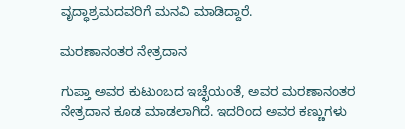ವೃದ್ಧಾಶ್ರಮದವರಿಗೆ ಮನವಿ ಮಾಡಿದ್ದಾರೆ.

ಮರಣಾನಂತರ ನೇತ್ರದಾನ

ಗುಪ್ತಾ ಅವರ ಕುಟುಂಬದ ಇಚ್ಛೆಯಂತೆ, ಅವರ ಮರಣಾನಂತರ ನೇತ್ರದಾನ ಕೂಡ ಮಾಡಲಾಗಿದೆ. ಇದರಿಂದ ಅವರ ಕಣ್ಣುಗಳು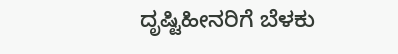ದೃಷ್ಟಿಹೀನರಿಗೆ ಬೆಳಕು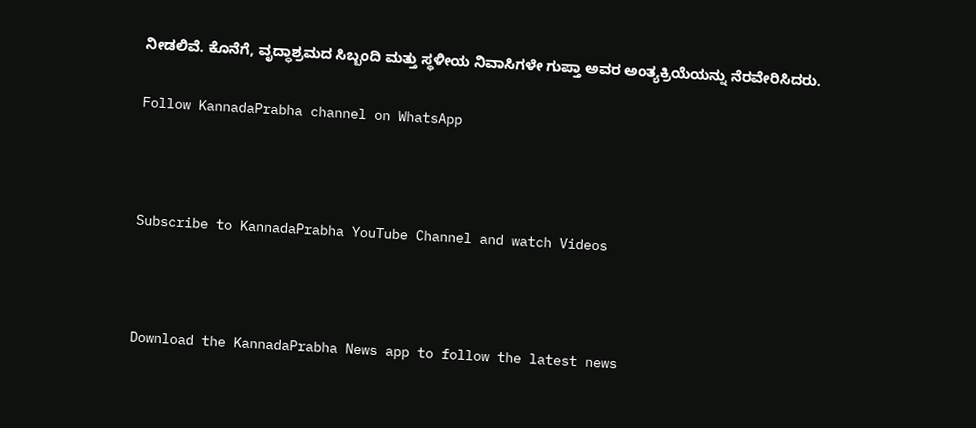ನೀಡಲಿವೆ. ಕೊನೆಗೆ, ವೃದ್ಧಾಶ್ರಮದ ಸಿಬ್ಬಂದಿ ಮತ್ತು ಸ್ಥಳೀಯ ನಿವಾಸಿಗಳೇ ಗುಪ್ತಾ ಅವರ ಅಂತ್ಯಕ್ರಿಯೆಯನ್ನು ನೆರವೇರಿಸಿದರು.

Follow KannadaPrabha channel on WhatsApp



Subscribe to KannadaPrabha YouTube Channel and watch Videos



Download the KannadaPrabha News app to follow the latest news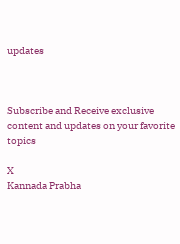updates



Subscribe and Receive exclusive content and updates on your favorite topics

X
Kannada Prabha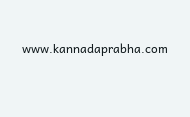www.kannadaprabha.com